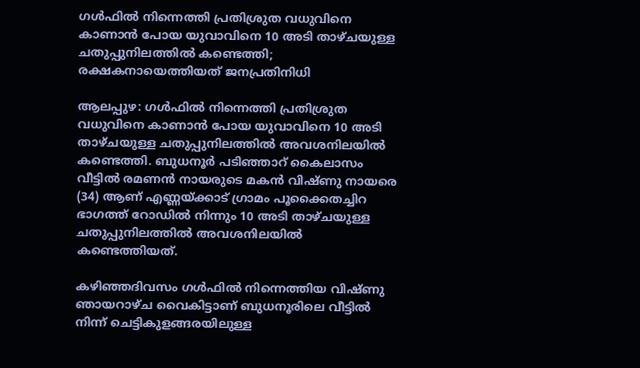ഗള്‍ഫില്‍ നിന്നെത്തി പ്രതിശ്രുത വധുവിനെ കാണാന്‍ പോയ യുവാവിനെ 10 അടി താഴ്ചയുള്ള ചതുപ്പുനിലത്തില്‍ കണ്ടെത്തി; രക്ഷകനായെത്തിയത് ജനപ്രതിനിധി

ആലപ്പുഴ: ഗള്‍ഫില്‍ നിന്നെത്തി പ്രതിശ്രുത വധുവിനെ കാണാന്‍ പോയ യുവാവിനെ 10 അടി താഴ്ചയുള്ള ചതുപ്പുനിലത്തില്‍ അവശനിലയില്‍ കണ്ടെത്തി. ബുധനൂര്‍ പടിഞ്ഞാറ് കൈലാസം വീട്ടില്‍ രമണന്‍ നായരുടെ മകന്‍ വിഷ്ണു നായരെ (34) ആണ് എണ്ണയ്ക്കാട് ഗ്രാമം പൂക്കൈതച്ചിറ ഭാഗത്ത് റോഡില്‍ നിന്നും 10 അടി താഴ്ചയുള്ള ചതുപ്പുനിലത്തില്‍ അവശനിലയില്‍ കണ്ടെത്തിയത്.

കഴിഞ്ഞദിവസം ഗള്‍ഫില്‍ നിന്നെത്തിയ വിഷ്ണു ഞായറാഴ്ച വൈകിട്ടാണ് ബുധനൂരിലെ വീട്ടില്‍ നിന്ന് ചെട്ടികുളങ്ങരയിലുള്ള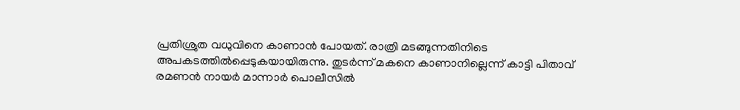പ്രതിശ്രുത വധുവിനെ കാണാന്‍ പോയത്. രാത്രി മടങ്ങുന്നതിനിടെ അപകടത്തില്‍പ്പെടുകയായിരുന്നു. തുടര്‍ന്ന് മകനെ കാണാനില്ലെന്ന് കാട്ടി പിതാവ് രമണന്‍ നായര്‍ മാന്നാര്‍ പൊലീസില്‍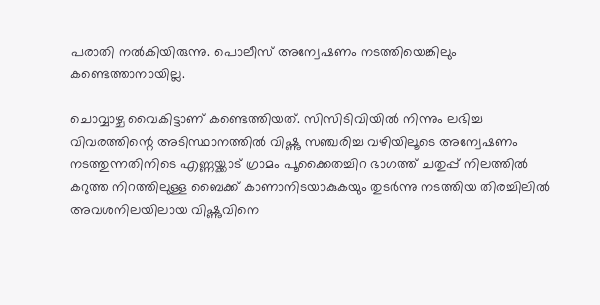പരാതി നല്‍കിയിരുന്നു. പൊലീസ് അന്വേഷണം നടത്തിയെങ്കിലും കണ്ടെത്താനായില്ല.

ചൊവ്വാഴ്ച വൈകിട്ടാണ് കണ്ടെത്തിയത്. സിസിടിവിയില്‍ നിന്നും ലഭിച്ച വിവരത്തിന്റെ അടിസ്ഥാനത്തില്‍ വിഷ്ണു സഞ്ചരിച്ച വഴിയിലൂടെ അന്വേഷണം നടത്തുന്നതിനിടെ എണ്ണയ്ക്കാട് ഗ്രാമം പൂക്കൈതച്ചിറ ഭാഗത്ത് ചതുപ്പ് നിലത്തില്‍ കറുത്ത നിറത്തിലുള്ള ബൈക്ക് കാണാനിടയാകുകയും തുടര്‍ന്നു നടത്തിയ തിരച്ചിലില്‍ അവശനിലയിലായ വിഷ്ണുവിനെ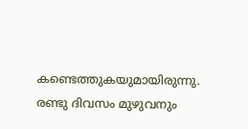കണ്ടെത്തുകയുമായിരുന്നു. രണ്ടു ദിവസം മുഴുവനും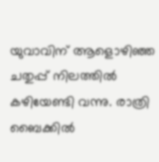യുവാവിന് ആളൊഴിഞ്ഞ ചതുപ്പ് നിലത്തില്‍ കഴിയേണ്ടി വന്നു. രാത്രി ബൈക്കില്‍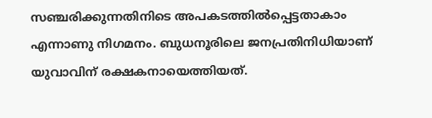സഞ്ചരിക്കുന്നതിനിടെ അപകടത്തില്‍പ്പെട്ടതാകാം എന്നാണു നിഗമനം. ബുധനൂരിലെ ജനപ്രതിനിധിയാണ് യുവാവിന് രക്ഷകനായെത്തിയത്.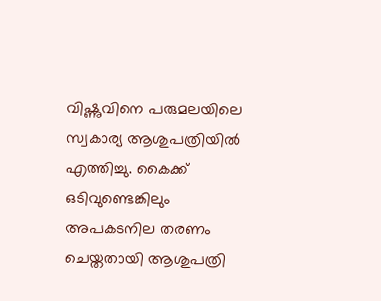വിഷ്ണുവിനെ പരുമലയിലെ സ്വകാര്യ ആശുപത്രിയില്‍ എത്തിച്ചു. കൈക്ക് ഒടിവുണ്ടെങ്കിലും അപകടനില തരണം ചെയ്തതായി ആശുപത്രി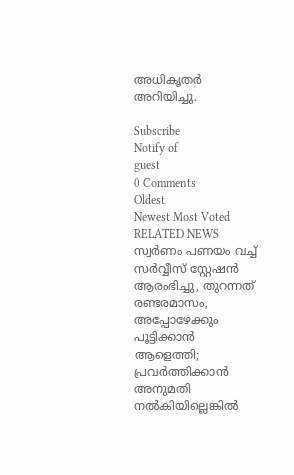അധികൃതര്‍ അറിയിച്ചു.

Subscribe
Notify of
guest
0 Comments
Oldest
Newest Most Voted
RELATED NEWS
സ്വര്‍ണം പണയം വച്ച് സര്‍വ്വീസ് സ്റ്റേഷന്‍ ആരംഭിച്ചു, തുറന്നത് രണ്ടരമാസം, അപ്പോഴേക്കും പൂട്ടിക്കാന്‍ ആളെത്തി; പ്രവര്‍ത്തിക്കാന്‍ അനുമതി നല്‍കിയില്ലെങ്കില്‍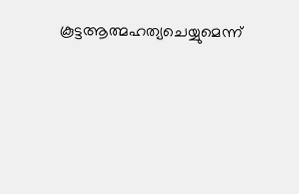കൂട്ടആത്മഹത്യചെയ്യുമെന്ന്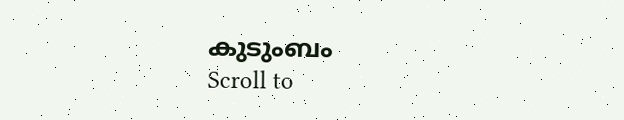കുടുംബം
Scroll to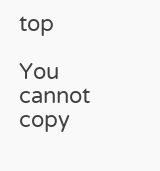top

You cannot copy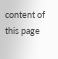content of this page